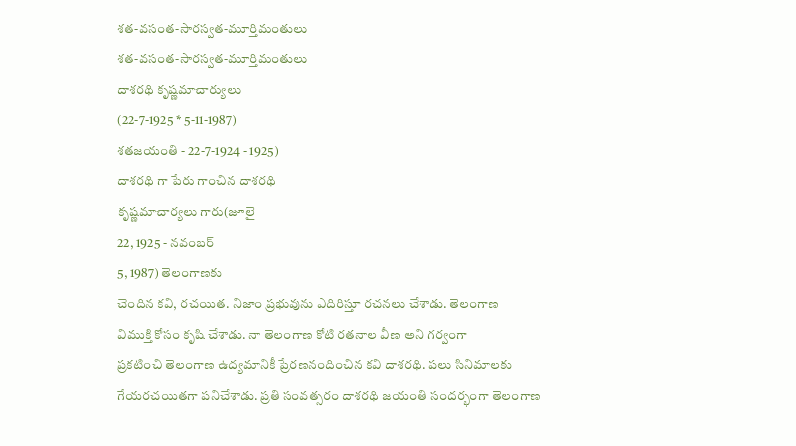శత-వసంత-సారస్వత-మూర్తిమంతులు
శత-వసంత-సారస్వత-మూర్తిమంతులు
దాశరథి కృష్ణమాచార్యులు
(22-7-1925 * 5-11-1987)
శతజయంతి - 22-7-1924 - 1925)
దాశరథి గా పేరు గాంచిన దాశరథి
కృష్ణమాచార్యలు గారు(జూలై
22, 1925 - నవంబర్
5, 1987) తెలంగాణకు
చెందిన కవి, రచయిత. నిజాం ప్రభువును ఎదిరిస్తూ రచనలు చేశాడు. తెలంగాణ
విముక్తి కోసం కృషి చేశాడు. నా తెలంగాణ కోటి రతనాల వీణ అని గర్వంగా
ప్రకటించి తెలంగాణ ఉద్యమానికీ ప్రేరణనందించిన కవి దాశరథి. పలు సినిమాలకు
గేయరచయితగా పనిచేశాడు. ప్రతి సంవత్సరం దాశరథి జయంతి సందర్భంగా తెలంగాణ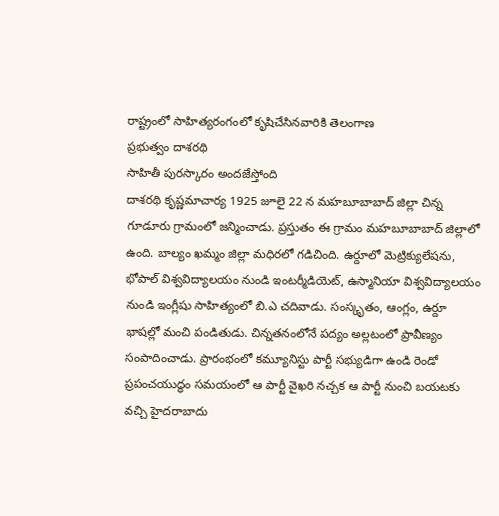రాష్ట్రంలో సాహిత్యరంగంలో కృషిచేసినవారికి తెలంగాణ
ప్రభుత్వం దాశరథి
సాహితీ పురస్కారం అందజేస్తోంది
దాశరథి కృష్ణమాచార్య 1925 జూలై 22 న మహబూబాబాద్ జిల్లా చిన్న గూడూరు గ్రామంలో జన్మించాడు. ప్రస్తుతం ఈ గ్రామం మహబూబాబాద్ జిల్లాలో ఉంది. బాల్యం ఖమ్మం జిల్లా మధిరలో గడిచింది. ఉర్దూలో మెట్రిక్యులేషను, భోపాల్ విశ్వవిద్యాలయం నుండి ఇంటర్మీడియెట్, ఉస్మానియా విశ్వవిద్యాలయం నుండి ఇంగ్లీషు సాహిత్యంలో బి.ఎ చదివాడు. సంస్కృతం, ఆంగ్లం, ఉర్దూ భాషల్లో మంచి పండితుడు. చిన్నతనంలోనే పద్యం అల్లటంలో ప్రావీణ్యం సంపాదించాడు. ప్రారంభంలో కమ్యూనిస్టు పార్టీ సభ్యుడిగా ఉండి రెండో ప్రపంచయుద్ధం సమయంలో ఆ పార్టీ వైఖరి నచ్చక ఆ పార్టీ నుంచి బయటకు వచ్చి హైదరాబాదు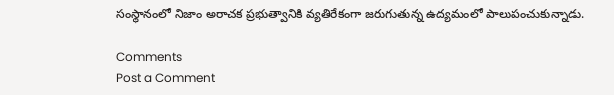సంస్థానంలో నిజాం అరాచక ప్రభుత్వానికి వ్యతిరేకంగా జరుగుతున్న ఉద్యమంలో పాలుపంచుకున్నాడు.

Comments
Post a Comment